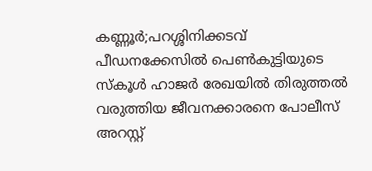കണ്ണൂർ;പറശ്ശിനിക്കടവ് പീഡനക്കേസിൽ പെൺകുട്ടിയുടെ സ്കൂൾ ഹാജർ രേഖയിൽ തിരുത്തൽ വരുത്തിയ ജീവനക്കാരനെ പോലീസ് അറസ്റ്റ്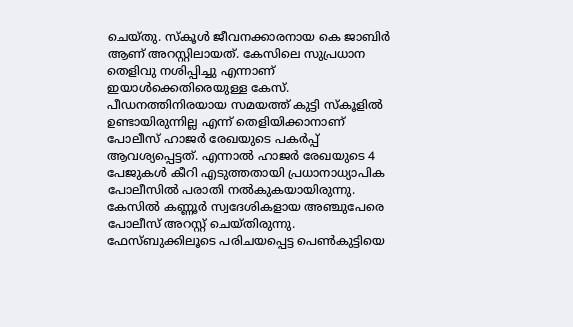ചെയ്തു. സ്കൂൾ ജീവനക്കാരനായ കെ ജാബിർ ആണ് അറസ്റ്റിലായത്. കേസിലെ സുപ്രധാന തെളിവു നശിപ്പിച്ചു എന്നാണ് ഇയാൾക്കെതിരെയുള്ള കേസ്.
പീഡനത്തിനിരയായ സമയത്ത് കുട്ടി സ്കൂളിൽ ഉണ്ടായിരുന്നില്ല എന്ന് തെളിയിക്കാനാണ് പോലീസ് ഹാജർ രേഖയുടെ പകർപ്പ് ആവശ്യപ്പെട്ടത്. എന്നാൽ ഹാജർ രേഖയുടെ 4 പേജുകൾ കീറി എടുത്തതായി പ്രധാനാധ്യാപിക പോലീസിൽ പരാതി നൽകുകയായിരുന്നു.
കേസിൽ കണ്ണൂർ സ്വദേശികളായ അഞ്ചുപേരെ പോലീസ് അറസ്റ്റ് ചെയ്തിരുന്നു. ഫേസ്ബുക്കിലൂടെ പരിചയപ്പെട്ട പെൺകുട്ടിയെ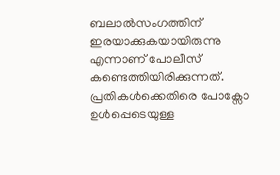ബലാൽസംഗത്തിന് ഇരയാക്കുകയായിരുന്നു എന്നാണ് പോലീസ് കണ്ടെത്തിയിരിക്കുന്നത്. പ്രതികൾക്കെതിരെ പോക്സോ ഉൾപ്പെടെയുള്ള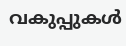വകുപ്പുകൾ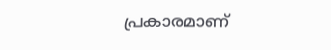പ്രകാരമാണ്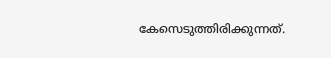കേസെടുത്തിരിക്കുന്നത്.